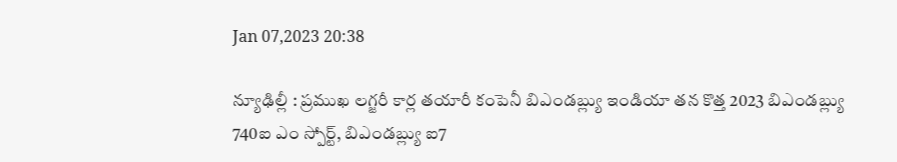Jan 07,2023 20:38

న్యూఢిల్లీ : ప్రముఖ లగ్జరీ కార్ల తయారీ కంపెనీ బిఎండబ్ల్యు ఇండియా తన కొత్త 2023 బిఎండబ్ల్యు 740ఐ ఎం స్పోర్ట్‌, బిఎండబ్ల్యు ఐ7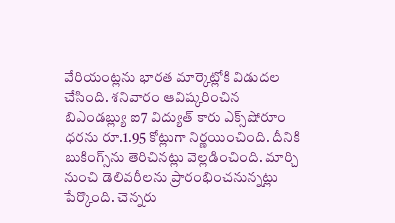వేరియంట్లను భారత మార్కెట్లోకి విడుదల చేసింది. శనివారం ఆవిష్కరించిన బిఎండబ్ల్యు ఐ7 విద్యుత్‌ కారు ఎక్స్‌షోరూం ధరను రూ.1.95 కోట్లుగా నిర్ణయించింది. దీనికి బుకింగ్స్‌ను తెరిచినట్లు వెల్లడించింది. మార్చి నుంచి డెలివరీలను ప్రారంభించనున్నట్లు పేర్కొంది. చెన్నరు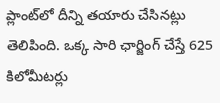ప్లాంట్‌లో దీన్ని తయారు చేసినట్లు తెలిపింది. ఒక్క సారి ఛార్జింగ్‌ చేస్తే 625 కిలోమీటర్లు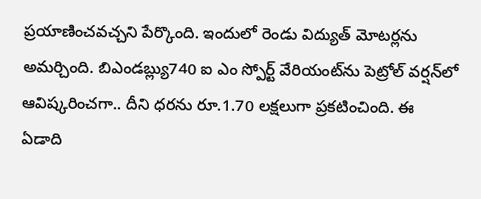ప్రయాణించవచ్చని పేర్కొంది. ఇందులో రెండు విద్యుత్‌ మోటర్లను అమర్చింది. బిఎండబ్ల్యు740 ఐ ఎం స్పోర్ట్‌ వేరియంట్‌ను పెట్రోల్‌ వర్షన్‌లో ఆవిష్కరించగా.. దీని ధరను రూ.1.70 లక్షలుగా ప్రకటించింది. ఈ ఏడాది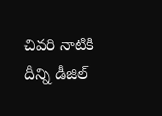చివరి నాటికి దీన్ని డీజిల్‌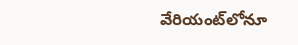వేరియంట్‌లోనూ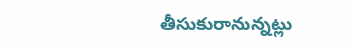తీసుకురానున్నట్లు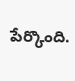పేర్కొంది.